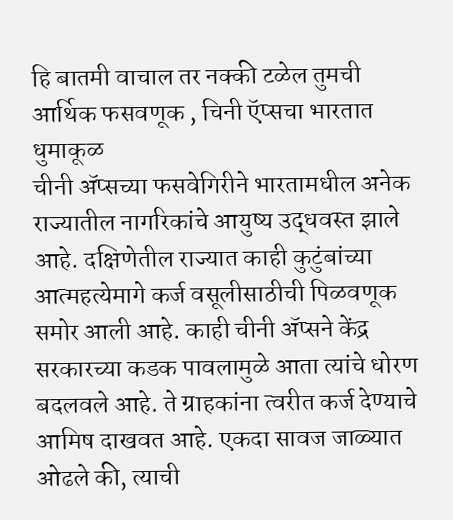हि बातमी वाचाल तर नक्की टळेल तुमची आर्थिक फसवणूक , चिनी ऍप्सचा भारतात धुमाकूळ
चीनी ॲप्सच्या फसवेगिरीने भारतामधील अनेक राज्यातील नागरिकांचे आयुष्य उद्धवस्त झाले आहे. दक्षिणेतील राज्यात काही कुटुंबांच्या आत्महत्येमागे कर्ज वसूलीसाठीची पिळवणूक समोर आली आहे. काही चीनी ॲप्सने केंद्र सरकारच्या कडक पावलामुळे आता त्यांचे धोरण बदलवले आहे. ते ग्राहकांना त्वरीत कर्ज देण्याचे आमिष दाखवत आहे. एकदा सावज जाळ्यात ओढले की, त्याची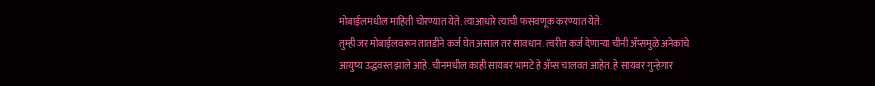मोबाईलमधील माहिती चोरण्यात येते. त्याआधारे त्याची फसवणूक करण्यात येते.
तुम्ही जर मोबाईलवरून तातडीने कर्ज घेत असाल तर सावधान. त्वरीत कर्ज देणाऱ्या चीनी ॲप्समुळे अनेकांचे आयुष्य उद्धवस्त झाले आहे. चीनमधील काही सायबर भामटे हे ॲप्स चालवत आहेत. हे सायबर गुन्हेगार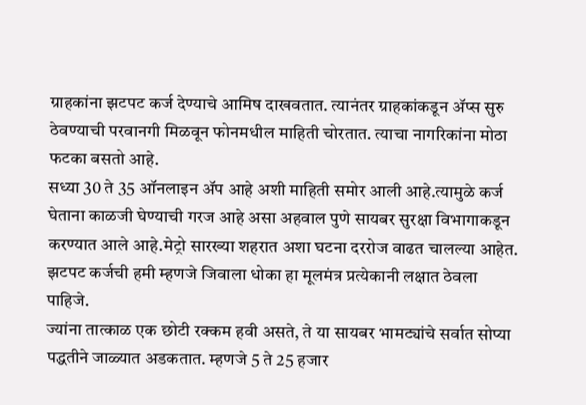ग्राहकांना झटपट कर्ज देण्याचे आमिष दाखवतात. त्यानंतर ग्राहकांकडून ॲप्स सुरु ठेवण्याची परवानगी मिळवून फोनमधील माहिती चोरतात. त्याचा नागरिकांना मोठा फटका बसतो आहे.
सध्या 30 ते 35 ऑनलाइन ॲप आहे अशी माहिती समोर आली आहे.त्यामुळे कर्ज घेताना काळजी घेण्याची गरज आहे असा अहवाल पुणे सायबर सुरक्षा विभागाकडून करण्यात आले आहे.मेट्रो सारख्या शहरात अशा घटना दररोज वाढत चालल्या आहेत. झटपट कर्जची हमी म्हणजे जिवाला धोका हा मूलमंत्र प्रत्येकानी लक्षात ठेवला पाहिजे.
ज्यांना तात्काळ एक छोटी रक्कम हवी असते, ते या सायबर भामट्यांचे सर्वात सोप्या पद्धतीने जाळ्यात अडकतात. म्हणजे 5 ते 25 हजार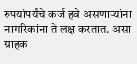रुपयांपर्यंचे कर्ज हवे असणाऱ्यांना नागरिकांना ते लक्ष करतात. असा ग्राहक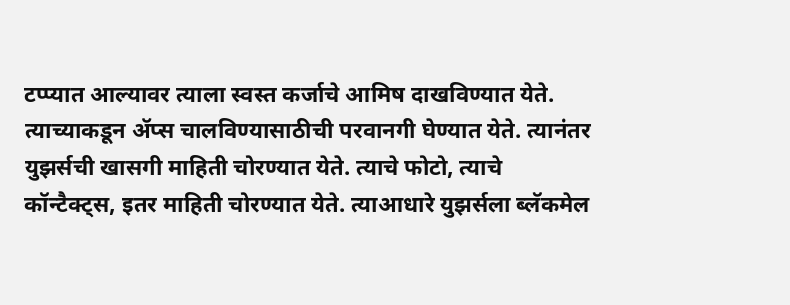टप्प्यात आल्यावर त्याला स्वस्त कर्जाचे आमिष दाखविण्यात येते. त्याच्याकडून ॲप्स चालविण्यासाठीची परवानगी घेण्यात येते. त्यानंतर युझर्सची खासगी माहिती चोरण्यात येते. त्याचे फोटो, त्याचे कॉन्टैक्ट्स, इतर माहिती चोरण्यात येते. त्याआधारे युझर्सला ब्लॅकमेल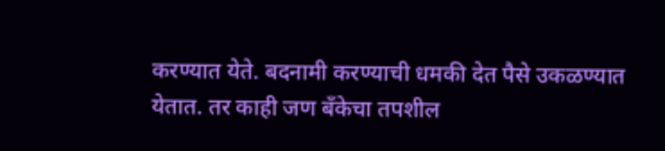करण्यात येते. बदनामी करण्याची धमकी देत पैसे उकळण्यात येतात. तर काही जण बँकेचा तपशील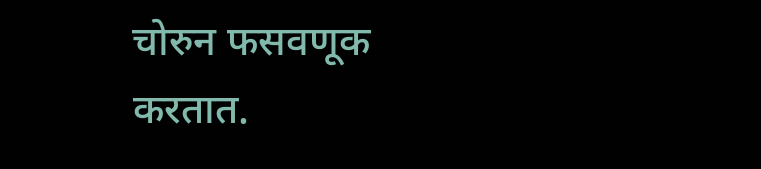चोरुन फसवणूक करतात.